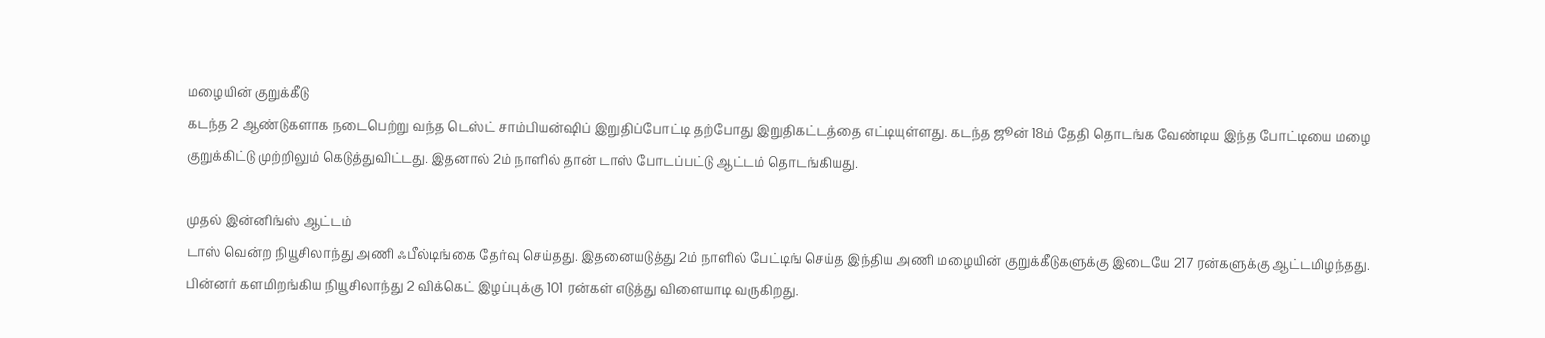மழையின் குறுக்கீடு
கடந்த 2 ஆண்டுகளாக நடைபெற்று வந்த டெஸ்ட் சாம்பியன்ஷிப் இறுதிப்போட்டி தற்போது இறுதிகட்டத்தை எட்டியுள்ளது. கடந்த ஜூன் 18ம் தேதி தொடங்க வேண்டிய இந்த போட்டியை மழை குறுக்கிட்டு முற்றிலும் கெடுத்துவிட்டது. இதனால் 2ம் நாளில் தான் டாஸ் போடப்பட்டு ஆட்டம் தொடங்கியது.

முதல் இன்னிங்ஸ் ஆட்டம்
டாஸ் வென்ற நியூசிலாந்து அணி ஃபீல்டிங்கை தேர்வு செய்தது. இதனையடுத்து 2ம் நாளில் பேட்டிங் செய்த இந்திய அணி மழையின் குறுக்கீடுகளுக்கு இடையே 217 ரன்களுக்கு ஆட்டமிழந்தது. பின்னர் களமிறங்கிய நியூசிலாந்து 2 விக்கெட் இழப்புக்கு 101 ரன்கள் எடுத்து விளையாடி வருகிறது.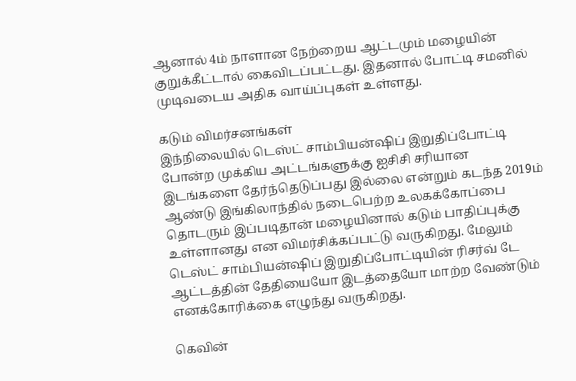ஆனால் 4ம் நாளான நேற்றைய ஆட்டமும் மழையின் குறுக்கீட்டால் கைவிடப்பட்டது. இதனால் போட்டி சமனில் முடிவடைய அதிக வாய்ப்புகள் உள்ளது.

கடும் விமர்சனங்கள்
இந்நிலையில் டெஸ்ட் சாம்பியன்ஷிப் இறுதிப்போட்டி போன்ற முக்கிய அட்டங்களுக்கு ஐசிசி சரியான இடங்களை தேர்ந்தெடுப்பது இல்லை என்றும் கடந்த 2019ம் ஆண்டு இங்கிலாந்தில் நடைபெற்ற உலகக்கோப்பை தொடரும் இப்படிதான் மழையினால் கடும் பாதிப்புக்கு உள்ளானது என விமர்சிக்கப்பட்டு வருகிறது. மேலும் டெஸ்ட் சாம்பியன்ஷிப் இறுதிப்போட்டியின் ரிசர்வ் டே ஆட்டத்தின் தேதியையோ இடத்தையோ மாற்ற வேண்டும் எனக்கோரிக்கை எழுந்து வருகிறது.

கெவின்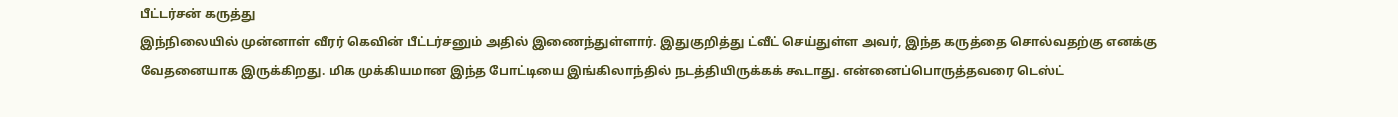பீட்டர்சன் கருத்து
இந்நிலையில் முன்னாள் வீரர் கெவின் பீட்டர்சனும் அதில் இணைந்துள்ளார். இதுகுறித்து ட்வீட் செய்துள்ள அவர், இந்த கருத்தை சொல்வதற்கு எனக்கு வேதனையாக இருக்கிறது. மிக முக்கியமான இந்த போட்டியை இங்கிலாந்தில் நடத்தியிருக்கக் கூடாது. என்னைப்பொருத்தவரை டெஸ்ட்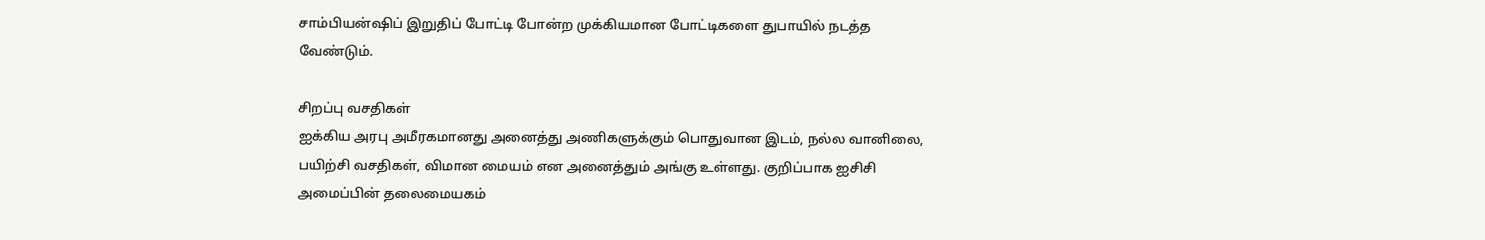சாம்பியன்ஷிப் இறுதிப் போட்டி போன்ற முக்கியமான போட்டிகளை துபாயில் நடத்த வேண்டும்.

சிறப்பு வசதிகள்
ஐக்கிய அரபு அமீரகமானது அனைத்து அணிகளுக்கும் பொதுவான இடம், நல்ல வானிலை, பயிற்சி வசதிகள், விமான மையம் என அனைத்தும் அங்கு உள்ளது. குறிப்பாக ஐசிசி அமைப்பின் தலைமையகம்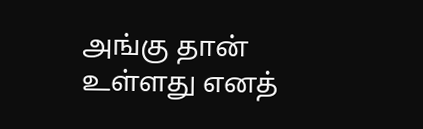அங்கு தான் உள்ளது எனத்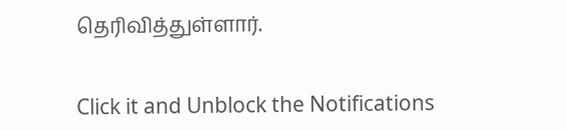தெரிவித்துள்ளார்.


Click it and Unblock the Notifications